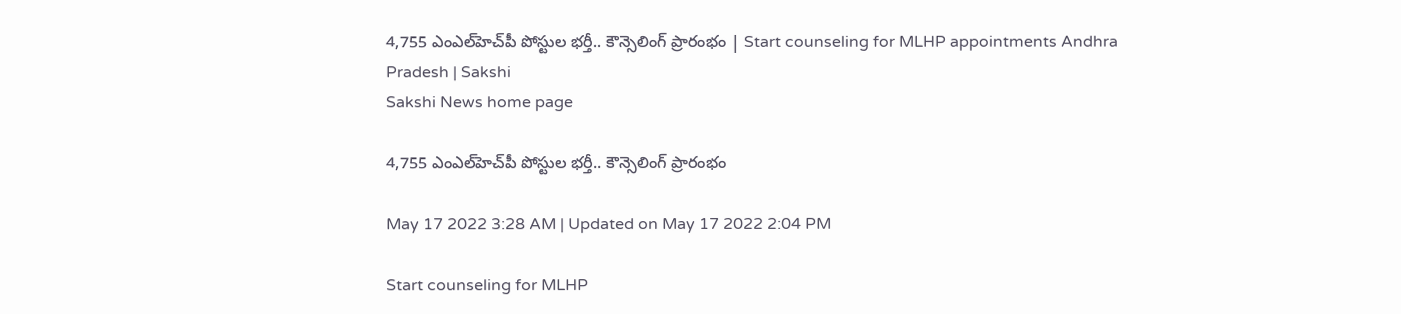4,755 ఎంఎల్‌హెచ్‌పీ పోస్టుల భర్తీ.. కౌన్సెలింగ్‌ ప్రారంభం | Start counseling for MLHP appointments Andhra Pradesh | Sakshi
Sakshi News home page

4,755 ఎంఎల్‌హెచ్‌పీ పోస్టుల భర్తీ.. కౌన్సెలింగ్‌ ప్రారంభం

May 17 2022 3:28 AM | Updated on May 17 2022 2:04 PM

Start counseling for MLHP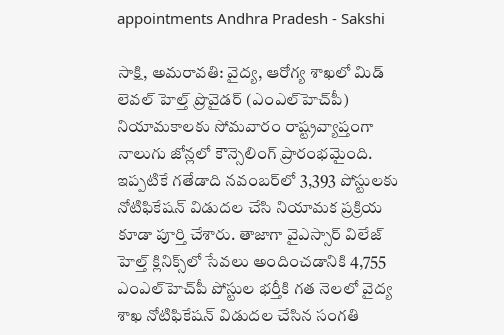appointments Andhra Pradesh - Sakshi

సాక్షి, అమరావతి: వైద్య, ఆరోగ్య శాఖలో మిడ్‌ లెవల్‌ హెల్త్‌ ప్రొవైడర్‌ (ఎంఎల్‌హెచ్‌పీ) నియామకాలకు సోమవారం రాష్ట్రవ్యాప్తంగా నాలుగు జోన్లలో కౌన్సెలింగ్‌ ప్రారంభమైంది. ఇప్పటికే గతేడాది నవంబర్‌లో 3,393 పోస్టులకు నోటిఫికేషన్‌ విడుదల చేసి నియామక ప్రక్రియ కూడా పూర్తి చేశారు. తాజాగా వైఎస్సార్‌ విలేజ్‌ హెల్త్‌ క్లినిక్స్‌లో సేవలు అందించడానికి 4,755 ఎంఎల్‌హెచ్‌పీ పోస్టుల భర్తీకి గత నెలలో వైద్య శాఖ నోటిఫికేషన్‌ విడుదల చేసిన సంగతి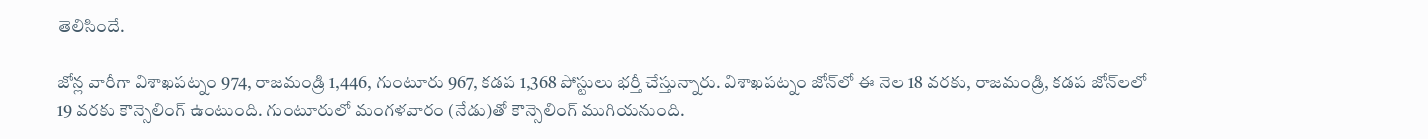తెలిసిందే.

జోన్ల వారీగా విశాఖపట్నం 974, రాజమండ్రి 1,446, గుంటూరు 967, కడప 1,368 పోస్టులు భర్తీ చేస్తున్నారు. విశాఖపట్నం జోన్‌లో ఈ నెల 18 వరకు, రాజమండ్రి, కడప జోన్‌లలో 19 వరకు కౌన్సెలింగ్‌ ఉంటుంది. గుంటూరులో మంగళవారం (నేడు)తో కౌన్సెలింగ్‌ ముగియనుంది.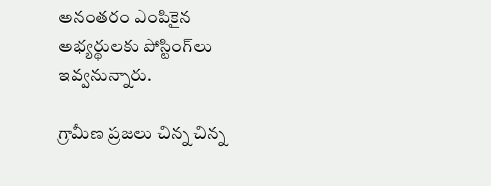అనంతరం ఎంపికైన అభ్యర్థులకు పోస్టింగ్‌లు ఇవ్వనున్నారు.

గ్రామీణ ప్రజలు చిన్న చిన్న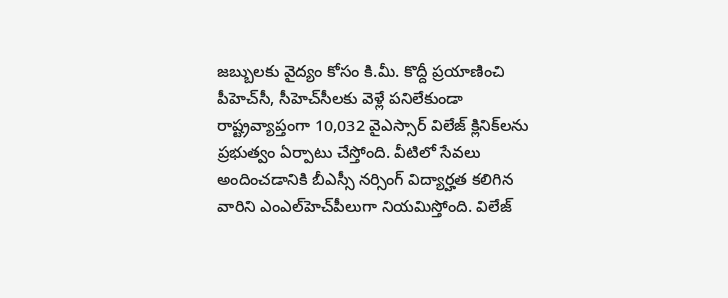జబ్బులకు వైద్యం కోసం కి.మీ. కొద్దీ ప్రయాణించి పీహెచ్‌సీ, సీహెచ్‌సీలకు వెళ్లే పనిలేకుండా రాష్ట్రవ్యాప్తంగా 10,032 వైఎస్సార్‌ విలేజ్‌ క్లినిక్‌లను ప్రభుత్వం ఏర్పాటు చేస్తోంది. వీటిలో సేవలు అందించడానికి బీఎస్సీ నర్సింగ్‌ విద్యార్హత కలిగిన వారిని ఎంఎల్‌హెచ్‌పీలుగా నియమిస్తోంది. విలేజ్‌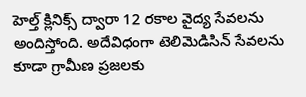హెల్త్‌ క్లినిక్స్‌ ద్వారా 12 రకాల వైద్య సేవలను అందిస్తోంది. అదేవిధంగా టెలిమెడిసిన్‌ సేవలను కూడా గ్రామీణ ప్రజలకు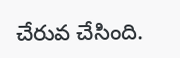చేరువ చేసింది.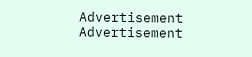Advertisement
Advertisement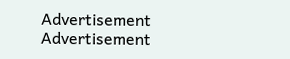Advertisement
Advertisement